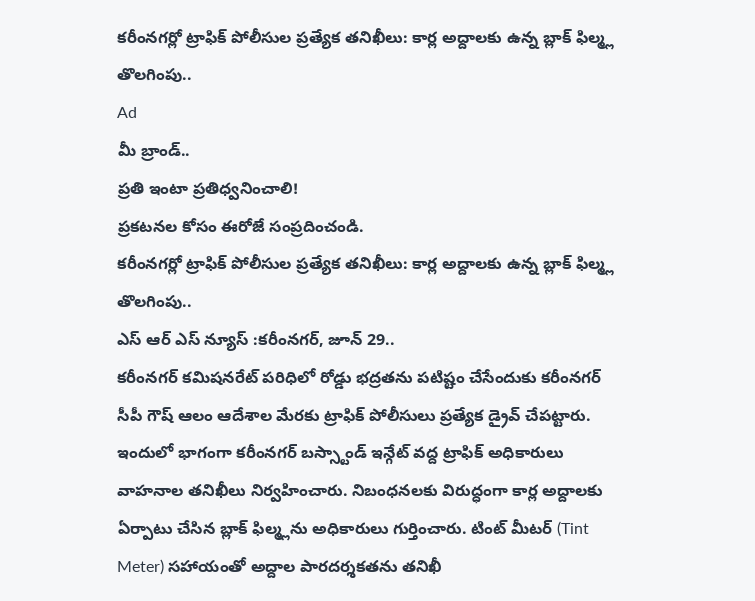కరీంనగర్లో ట్రాఫిక్ పోలీసుల ప్రత్యేక తనిఖీలు: కార్ల అద్దాలకు ఉన్న బ్లాక్ ఫిల్మ్ల తొలగింపు..
Ad
మీ బ్రాండ్..
ప్రతి ఇంటా ప్రతిధ్వనించాలి!
ప్రకటనల కోసం ఈరోజే సంప్రదించండి.
కరీంనగర్లో ట్రాఫిక్ పోలీసుల ప్రత్యేక తనిఖీలు: కార్ల అద్దాలకు ఉన్న బ్లాక్ ఫిల్మ్ల తొలగింపు..
ఎస్ ఆర్ ఎస్ న్యూస్ :కరీంనగర్, జూన్ 29..
కరీంనగర్ కమిషనరేట్ పరిధిలో రోడ్డు భద్రతను పటిష్టం చేసేందుకు కరీంనగర్ సీపీ గౌష్ ఆలం ఆదేశాల మేరకు ట్రాఫిక్ పోలీసులు ప్రత్యేక డ్రైవ్ చేపట్టారు. ఇందులో భాగంగా కరీంనగర్ బస్స్టాండ్ ఇన్గేట్ వద్ద ట్రాఫిక్ అధికారులు వాహనాల తనిఖీలు నిర్వహించారు. నిబంధనలకు విరుద్ధంగా కార్ల అద్దాలకు ఏర్పాటు చేసిన బ్లాక్ ఫిల్మ్లను అధికారులు గుర్తించారు. టింట్ మీటర్ (Tint Meter) సహాయంతో అద్దాల పారదర్శకతను తనిఖీ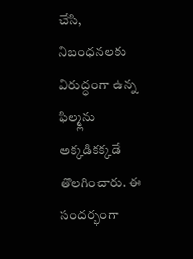చేసి, నిబంధనలకు విరుద్ధంగా ఉన్న ఫిల్మ్లను అక్కడికక్కడే తొలగించారు. ఈ సందర్భంగా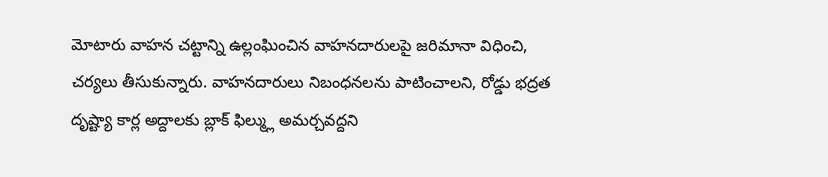మోటారు వాహన చట్టాన్ని ఉల్లంఘించిన వాహనదారులపై జరిమానా విధించి, చర్యలు తీసుకున్నారు. వాహనదారులు నిబంధనలను పాటించాలని, రోడ్డు భద్రత దృష్ట్యా కార్ల అద్దాలకు బ్లాక్ ఫిల్మ్లు అమర్చవద్దని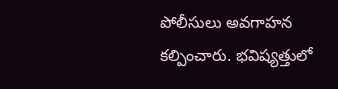పోలీసులు అవగాహన కల్పించారు. భవిష్యత్తులో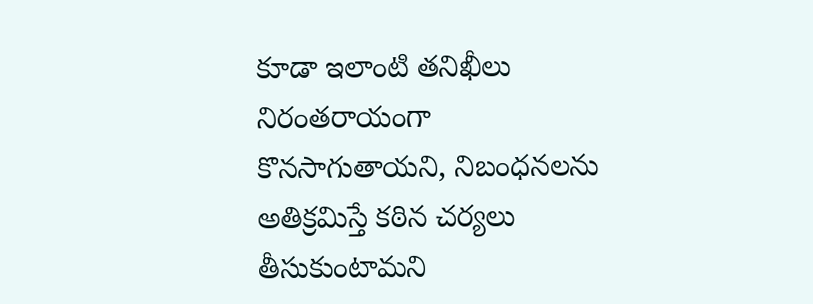కూడా ఇలాంటి తనిఖీలు నిరంతరాయంగా కొనసాగుతాయని, నిబంధనలను అతిక్రమిస్తే కఠిన చర్యలు తీసుకుంటామని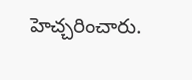హెచ్చరించారు.